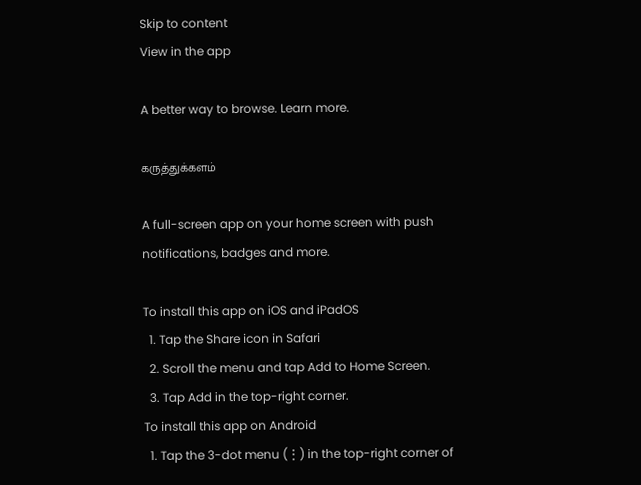Skip to content
View in the app

A better way to browse. Learn more.

கருத்துக்களம்

A full-screen app on your home screen with push notifications, badges and more.

To install this app on iOS and iPadOS
  1. Tap the Share icon in Safari
  2. Scroll the menu and tap Add to Home Screen.
  3. Tap Add in the top-right corner.
To install this app on Android
  1. Tap the 3-dot menu (⋮) in the top-right corner of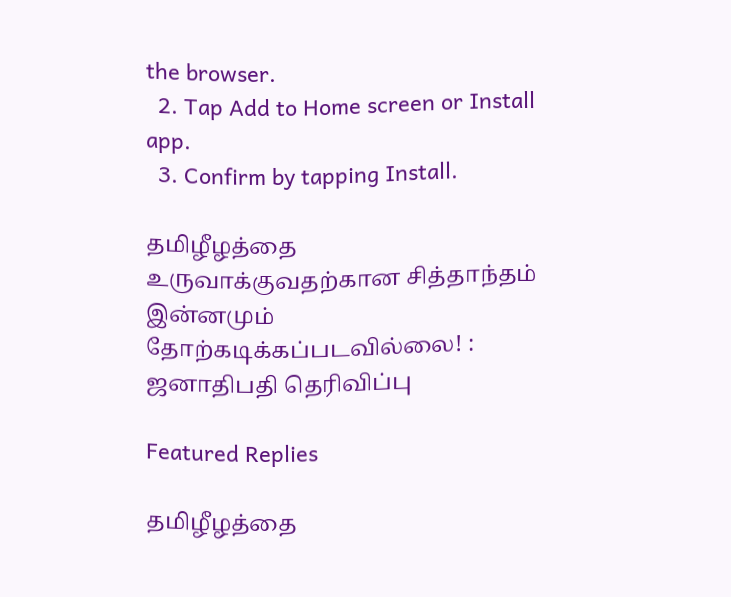the browser.
  2. Tap Add to Home screen or Install app.
  3. Confirm by tapping Install.

தமிழீழத்தை உருவாக்குவதற்கான சித்தாந்தம் இன்னமும் தோற்கடிக்கப்படவில்லை! : ஜனாதிபதி தெரிவிப்பு

Featured Replies

தமிழீழத்தை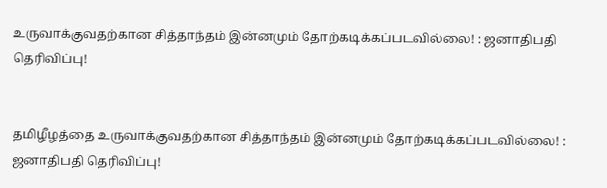உருவாக்குவதற்கான சித்தாந்தம் இன்னமும் தோற்கடிக்கப்படவில்லை! : ஜனாதிபதி தெரிவிப்பு!


தமிழீழத்தை உருவாக்குவதற்கான சித்தாந்தம் இன்னமும் தோற்கடிக்கப்படவில்லை! : ஜனாதிபதி தெரிவிப்பு!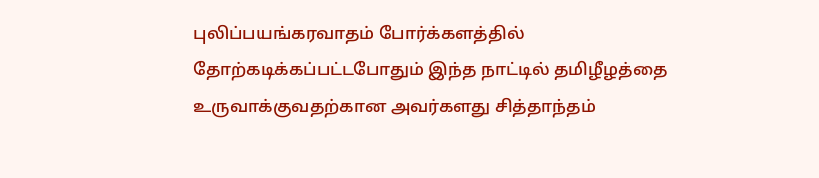புலிப்பயங்கரவாதம் போர்க்களத்தில் தோற்கடிக்கப்பட்டபோதும் இந்த நாட்டில் தமிழீழத்தை உருவாக்குவதற்கான அவர்களது சித்தாந்தம்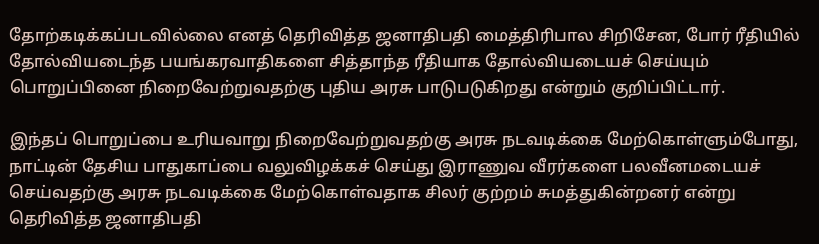தோற்கடிக்கப்படவில்லை எனத் தெரிவித்த ஜனாதிபதி மைத்திரிபால சிறிசேன, போர் ரீதியில் தோல்வியடைந்த பயங்கரவாதிகளை சித்தாந்த ரீதியாக தோல்வியடையச் செய்யும் பொறுப்பினை நிறைவேற்றுவதற்கு புதிய அரசு பாடுபடுகிறது என்றும் குறிப்பிட்டார்.

இந்தப் பொறுப்பை உரியவாறு நிறைவேற்றுவதற்கு அரசு நடவடிக்கை மேற்கொள்ளும்போது, நாட்டின் தேசிய பாதுகாப்பை வலுவிழக்கச் செய்து இராணுவ வீரர்களை பலவீனமடையச் செய்வதற்கு அரசு நடவடிக்கை மேற்கொள்வதாக சிலர் குற்றம் சுமத்துகின்றனர் என்று தெரிவித்த ஜனாதிபதி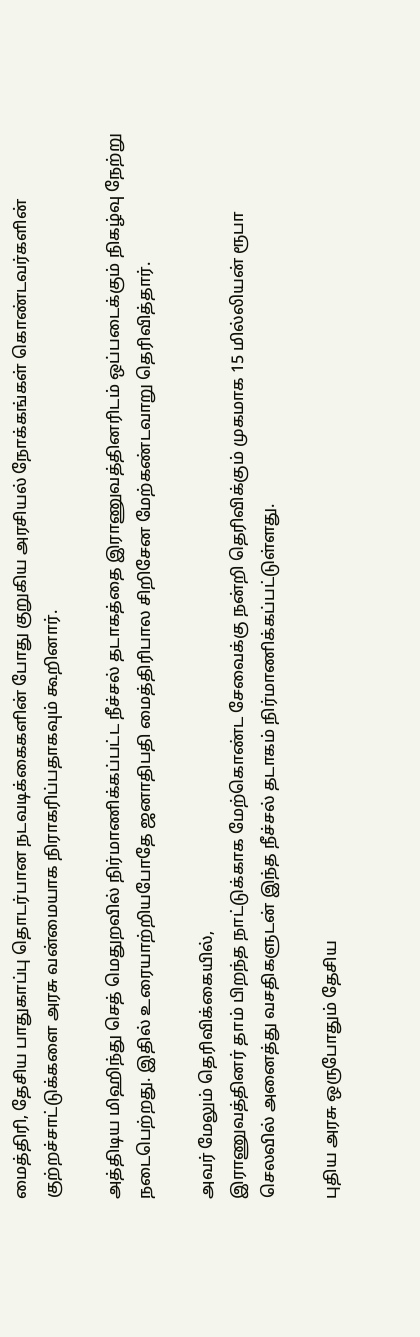மைத்திரி, தேசிய பாதுகாப்பு தொடர்பான நடவடிக்கைகளின் போது குறுகிய அரசியல் நோக்கங்கள் கொண்டவர்களின் குற்றச்சாட்டுக்களை அரசு வன்மையாக நிராகரிப்பதாகவும் கூறினார்.

அத்திடிய மிஹிந்து செத் மெதுறவில் நிர்மாணிக்கப்பட்ட நீச்சல் தடாகத்தை இராணுவத்தினரிடம் ஒப்படைக்கும் நிகழ்வு நேற்று நடைபெற்றது. இதில் உரையாற்றியபோதே ஜனாதிபதி மைத்திரிபால சிறிசேன மேற்கண்டவாறு தெரிவித்தார்.

அவர் மேலும் தெரிவிக்கையில்,
இராணுவத்தினர் தாம் பிறந்த நாட்டுக்காக மேற்கொண்ட சேவைக்கு நன்றி தெரிவிக்கும் முகமாக 15 மில்லியன் ரூபா செலவில் அனைத்து வசதிகளுடன் இந்த நீச்சல் தடாகம் நிர்மாணிக்கப்பட்டுள்ளது.

புதிய அரசு ஒருபோதும் தேசிய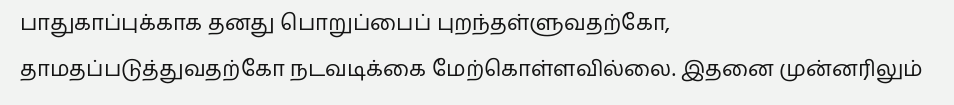பாதுகாப்புக்காக தனது பொறுப்பைப் புறந்தள்ளுவதற்கோ, தாமதப்படுத்துவதற்கோ நடவடிக்கை மேற்கொள்ளவில்லை. இதனை முன்னரிலும்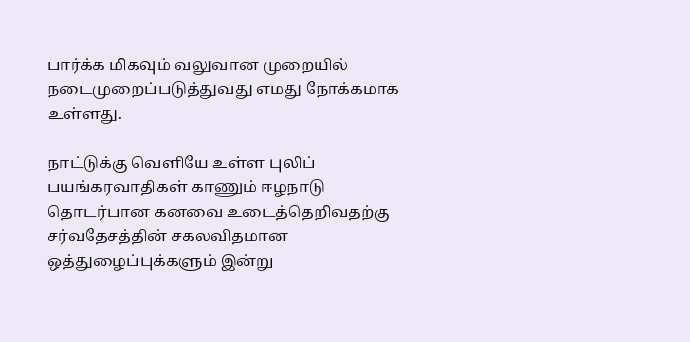பார்க்க மிகவும் வலுவான முறையில் நடைமுறைப்படுத்துவது எமது நோக்கமாக உள்ளது.

நாட்டுக்கு வெளியே உள்ள புலிப் பயங்கரவாதிகள் காணும் ஈழநாடு தொடர்பான கனவை உடைத்தெறிவதற்கு சர்வதேசத்தின் சகலவிதமான ஒத்துழைப்புக்களும் இன்று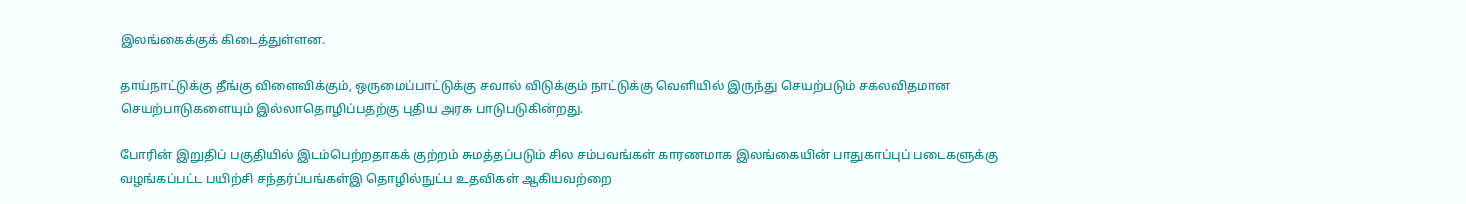இலங்கைக்குக் கிடைத்துள்ளன.

தாய்நாட்டுக்கு தீங்கு விளைவிக்கும், ஒருமைப்பாட்டுக்கு சவால் விடுக்கும் நாட்டுக்கு வெளியில் இருந்து செயற்படும் சகலவிதமான செயற்பாடுகளையும் இல்லாதொழிப்பதற்கு புதிய அரசு பாடுபடுகின்றது.

போரின் இறுதிப் பகுதியில் இடம்பெற்றதாகக் குற்றம் சுமத்தப்படும் சில சம்பவங்கள் காரணமாக இலங்கையின் பாதுகாப்புப் படைகளுக்கு வழங்கப்பட்ட பயிற்சி சந்தர்ப்பங்கள்இ தொழில்நுட்ப உதவிகள் ஆகியவற்றை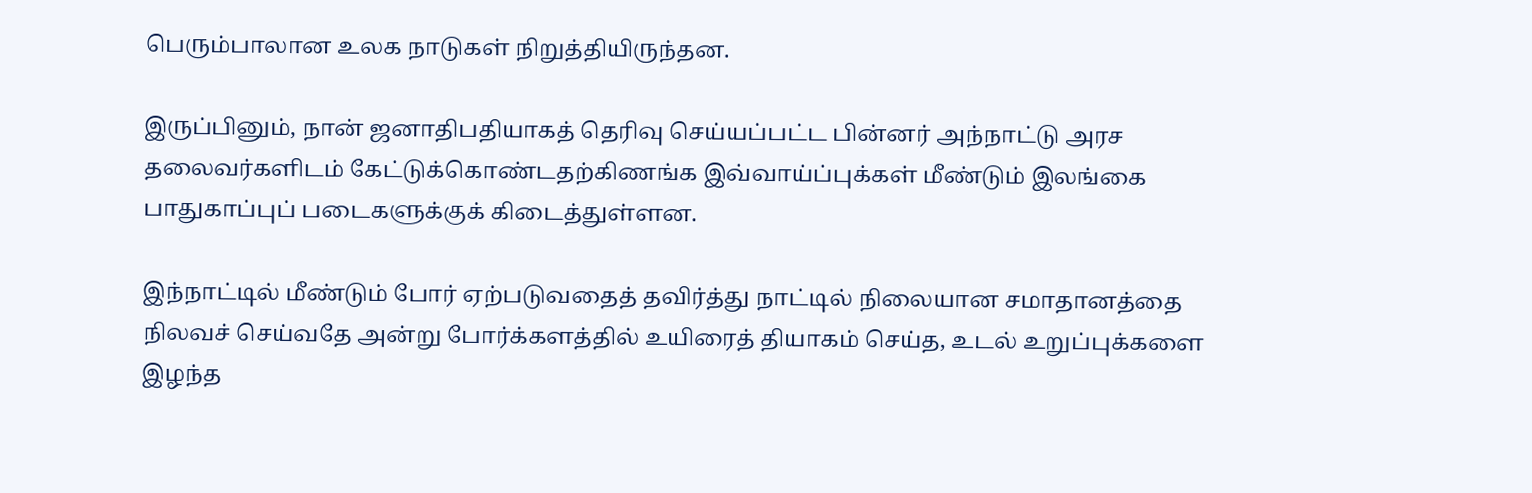பெரும்பாலான உலக நாடுகள் நிறுத்தியிருந்தன.

இருப்பினும், நான் ஜனாதிபதியாகத் தெரிவு செய்யப்பட்ட பின்னர் அந்நாட்டு அரச தலைவர்களிடம் கேட்டுக்கொண்டதற்கிணங்க இவ்வாய்ப்புக்கள் மீண்டும் இலங்கை பாதுகாப்புப் படைகளுக்குக் கிடைத்துள்ளன.

இந்நாட்டில் மீண்டும் போர் ஏற்படுவதைத் தவிர்த்து நாட்டில் நிலையான சமாதானத்தை நிலவச் செய்வதே அன்று போர்க்களத்தில் உயிரைத் தியாகம் செய்த, உடல் உறுப்புக்களை இழந்த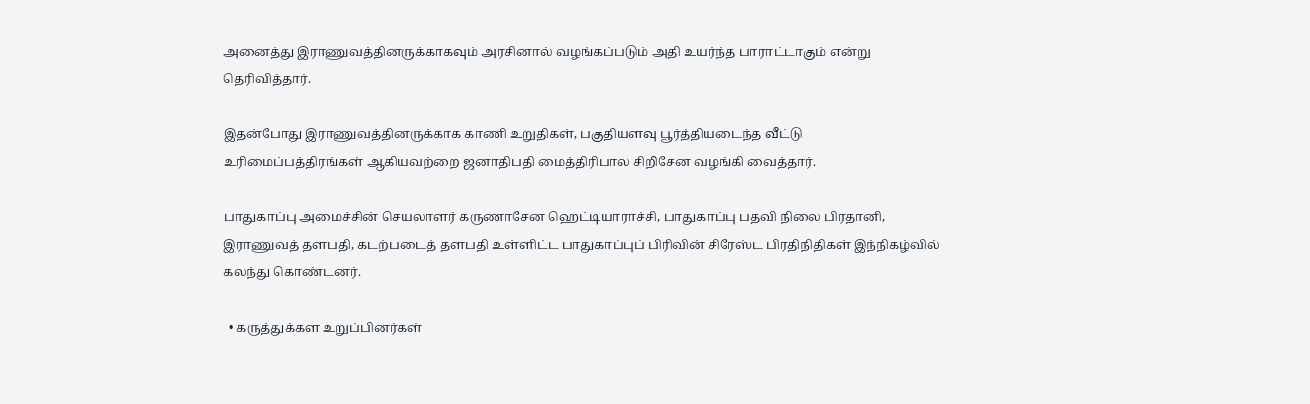அனைத்து இராணுவத்தினருக்காகவும் அரசினால் வழங்கப்படும் அதி உயர்ந்த பாராட்டாகும் என்று தெரிவித்தார்.

இதன்போது இராணுவத்தினருக்காக காணி உறுதிகள், பகுதியளவு பூர்த்தியடைந்த வீட்டு உரிமைப்பத்திரங்கள் ஆகியவற்றை ஜனாதிபதி மைத்திரிபால சிறிசேன வழங்கி வைத்தார்.

பாதுகாப்பு அமைச்சின் செயலாளர் கருணாசேன ஹெட்டியாராச்சி, பாதுகாப்பு பதவி நிலை பிரதானி, இராணுவத் தளபதி, கடற்படைத் தளபதி உள்ளிட்ட பாதுகாப்புப் பிரிவின் சிரேஸ்ட பிரதிநிதிகள் இந்நிகழ்வில் கலந்து கொண்டனர்.

  • கருத்துக்கள உறுப்பினர்கள்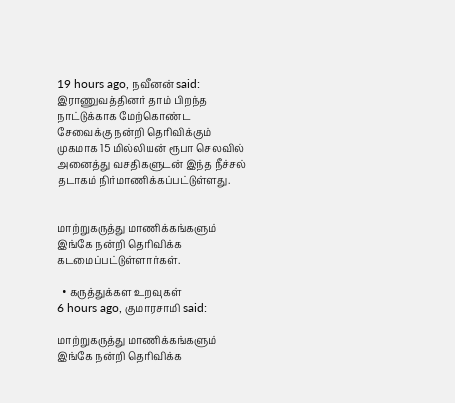19 hours ago, நவீனன் said:
இராணுவத்தினர் தாம் பிறந்த நாட்டுக்காக மேற்கொண்ட சேவைக்கு நன்றி தெரிவிக்கும் முகமாக 15 மில்லியன் ரூபா செலவில் அனைத்து வசதிகளுடன் இந்த நீச்சல் தடாகம் நிர்மாணிக்கப்பட்டுள்ளது.


மாற்றுகருத்து மாணிக்கங்களும் இங்கே நன்றி தெரிவிக்க கடமைப்பட்டுள்ளார்கள்.

  • கருத்துக்கள உறவுகள்
6 hours ago, குமாரசாமி said:

மாற்றுகருத்து மாணிக்கங்களும் இங்கே நன்றி தெரிவிக்க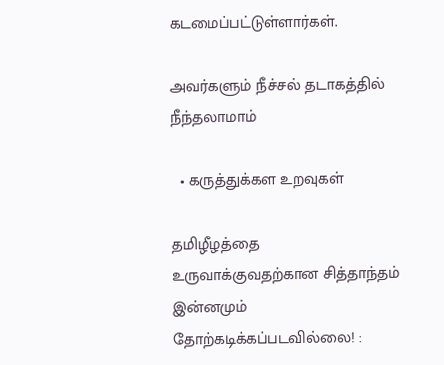கடமைப்பட்டுள்ளார்கள்.

அவர்களும் நீச்சல் தடாகத்தில் நீந்தலாமாம்

  • கருத்துக்கள உறவுகள்

தமிழீழத்தை உருவாக்குவதற்கான சித்தாந்தம் இன்னமும் தோற்கடிக்கப்படவில்லை! :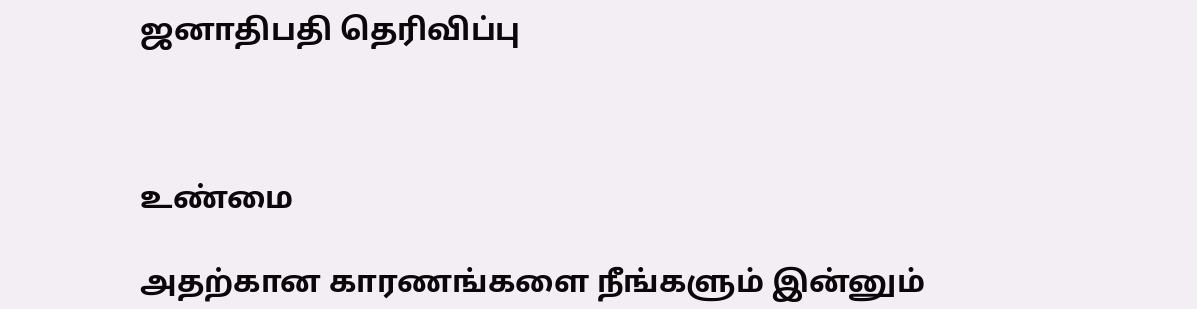ஜனாதிபதி தெரிவிப்பு



உண்மை

அதற்கான காரணங்களை நீங்களும் இன்னும்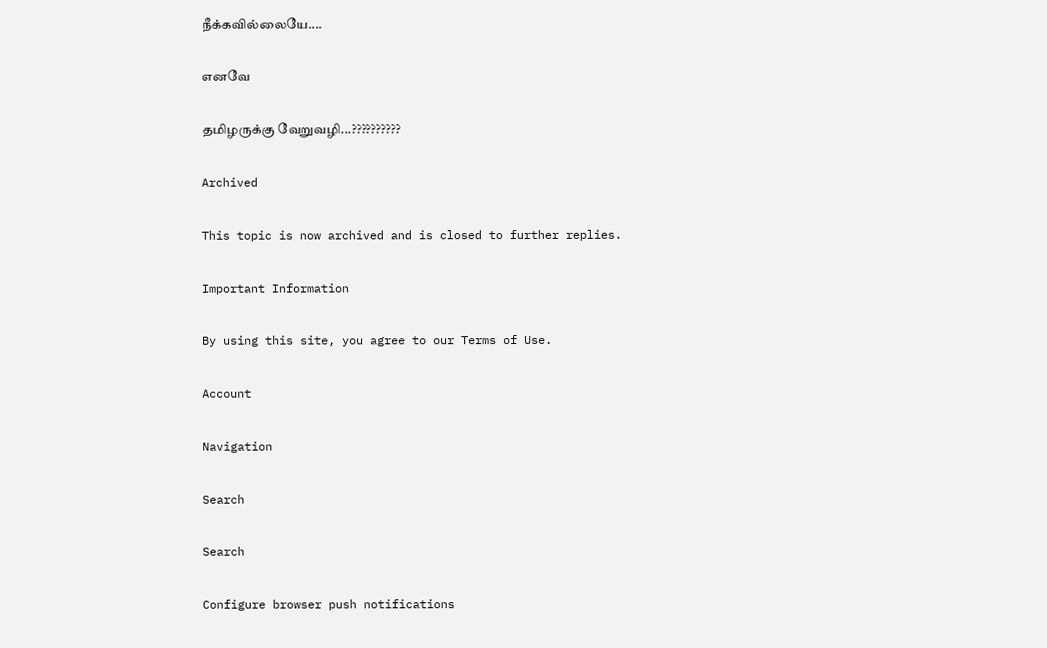நீக்கவில்லையே....

எனவே

தமிழருக்கு வேறுவழி...??????????

Archived

This topic is now archived and is closed to further replies.

Important Information

By using this site, you agree to our Terms of Use.

Account

Navigation

Search

Search

Configure browser push notifications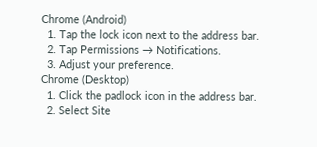Chrome (Android)
  1. Tap the lock icon next to the address bar.
  2. Tap Permissions → Notifications.
  3. Adjust your preference.
Chrome (Desktop)
  1. Click the padlock icon in the address bar.
  2. Select Site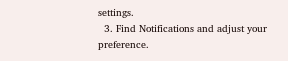settings.
  3. Find Notifications and adjust your preference.